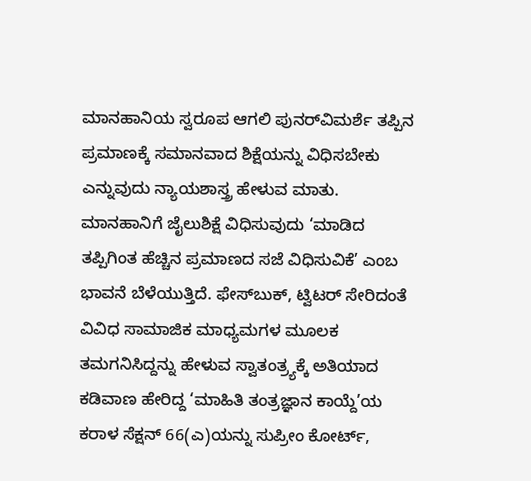ಮಾನಹಾನಿಯ ಸ್ವರೂಪ ಆಗಲಿ ಪುನರ್‌ವಿಮರ್ಶೆ ತಪ್ಪಿನ ಪ್ರಮಾಣಕ್ಕೆ ಸಮಾನವಾದ ಶಿಕ್ಷೆಯನ್ನು ವಿಧಿಸಬೇಕು ಎನ್ನುವುದು ನ್ಯಾಯಶಾಸ್ತ್ರ ಹೇಳುವ ಮಾತು. ಮಾನಹಾನಿಗೆ ಜೈಲುಶಿಕ್ಷೆ ವಿಧಿಸುವುದು ‘ಮಾಡಿದ ತಪ್ಪಿಗಿಂತ ಹೆಚ್ಚಿನ ಪ್ರಮಾಣದ ಸಜೆ ವಿಧಿಸುವಿಕೆ’ ಎಂಬ ಭಾವನೆ ಬೆಳೆಯುತ್ತಿದೆ. ಫೇಸ್‌ಬುಕ್‌, ಟ್ವಿಟರ್‌ ಸೇರಿದಂತೆ ವಿವಿಧ ಸಾಮಾಜಿಕ ಮಾಧ್ಯಮಗಳ ಮೂಲಕ ತಮಗನಿಸಿದ್ದನ್ನು ಹೇಳುವ ಸ್ವಾತಂತ್ರ್ಯಕ್ಕೆ ಅತಿಯಾದ ಕಡಿವಾಣ ಹೇರಿದ್ದ ‘ಮಾಹಿತಿ ತಂತ್ರಜ್ಞಾನ ಕಾಯ್ದೆ’ಯ ಕರಾಳ ಸೆಕ್ಷನ್‌ 66(ಎ)ಯನ್ನು ಸುಪ್ರೀಂ ಕೋರ್ಟ್‌,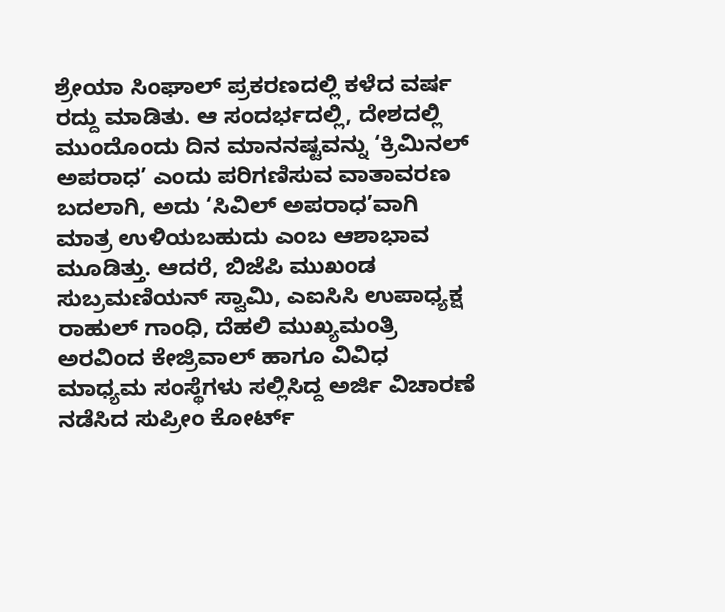ಶ್ರೇಯಾ ಸಿಂಘಾಲ್ ಪ್ರಕರಣದಲ್ಲಿ ಕಳೆದ ವರ್ಷ ರದ್ದು ಮಾಡಿತು. ಆ ಸಂದರ್ಭದಲ್ಲಿ, ದೇಶದಲ್ಲಿ ಮುಂದೊಂದು ದಿನ ಮಾನನಷ್ಟವನ್ನು ‘ಕ್ರಿಮಿನಲ್‌ ಅಪರಾಧ’ ಎಂದು ಪರಿಗಣಿಸುವ ವಾತಾವರಣ ಬದಲಾಗಿ, ಅದು ‘ಸಿವಿಲ್‌ ಅಪರಾಧ’ವಾಗಿ ಮಾತ್ರ ಉಳಿಯಬಹುದು ಎಂಬ ಆಶಾಭಾವ ಮೂಡಿತ್ತು. ಆದರೆ, ಬಿಜೆಪಿ ಮುಖಂಡ ಸುಬ್ರಮಣಿಯನ್ ಸ್ವಾಮಿ, ಎಐಸಿಸಿ ಉಪಾಧ್ಯಕ್ಷ ರಾಹುಲ್ ಗಾಂಧಿ, ದೆಹಲಿ ಮುಖ್ಯಮಂತ್ರಿ ಅರವಿಂದ ಕೇಜ್ರಿವಾಲ್ ಹಾಗೂ ವಿವಿಧ ಮಾಧ್ಯಮ ಸಂಸ್ಥೆಗಳು ಸಲ್ಲಿಸಿದ್ದ ಅರ್ಜಿ ವಿಚಾರಣೆ ನಡೆಸಿದ ಸುಪ್ರೀಂ ಕೋರ್ಟ್‌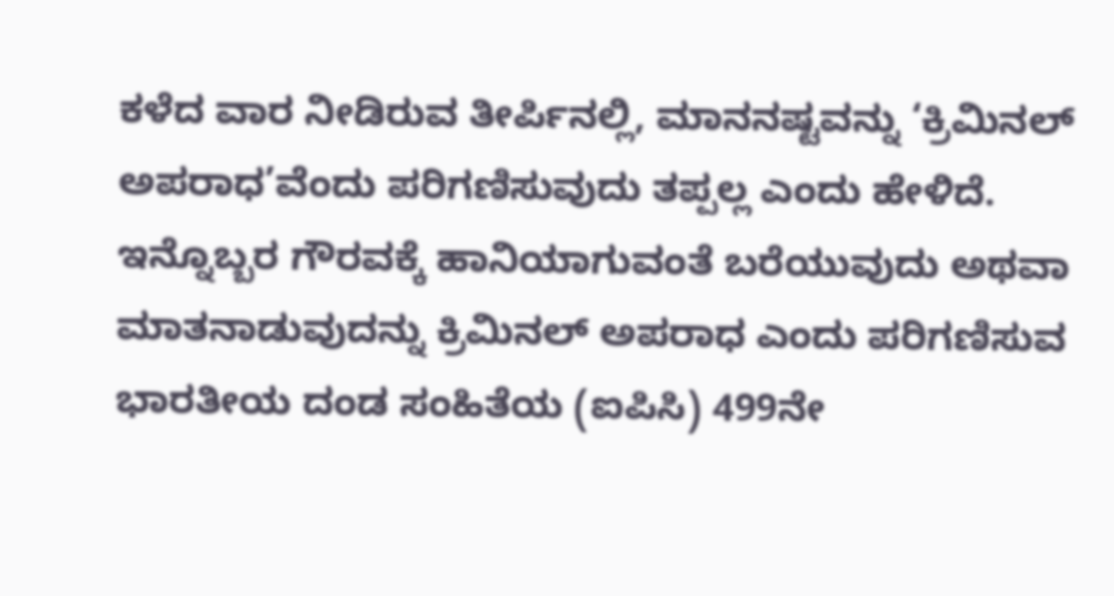ಕಳೆದ ವಾರ ನೀಡಿರುವ ತೀರ್ಪಿನಲ್ಲಿ, ಮಾನನಷ್ಟವನ್ನು ‘ಕ್ರಿಮಿನಲ್‌ ಅಪರಾಧ’ವೆಂದು ಪರಿಗಣಿಸುವುದು ತಪ್ಪಲ್ಲ ಎಂದು ಹೇಳಿದೆ. ಇನ್ನೊಬ್ಬರ ಗೌರವಕ್ಕೆ ಹಾನಿಯಾಗುವಂತೆ ಬರೆಯುವುದು ಅಥವಾ ಮಾತನಾಡುವುದನ್ನು ಕ್ರಿಮಿನಲ್‌ ಅಪರಾಧ ಎಂದು ಪರಿಗಣಿಸುವ ಭಾರತೀಯ ದಂಡ ಸಂಹಿತೆಯ (ಐಪಿಸಿ) 499ನೇ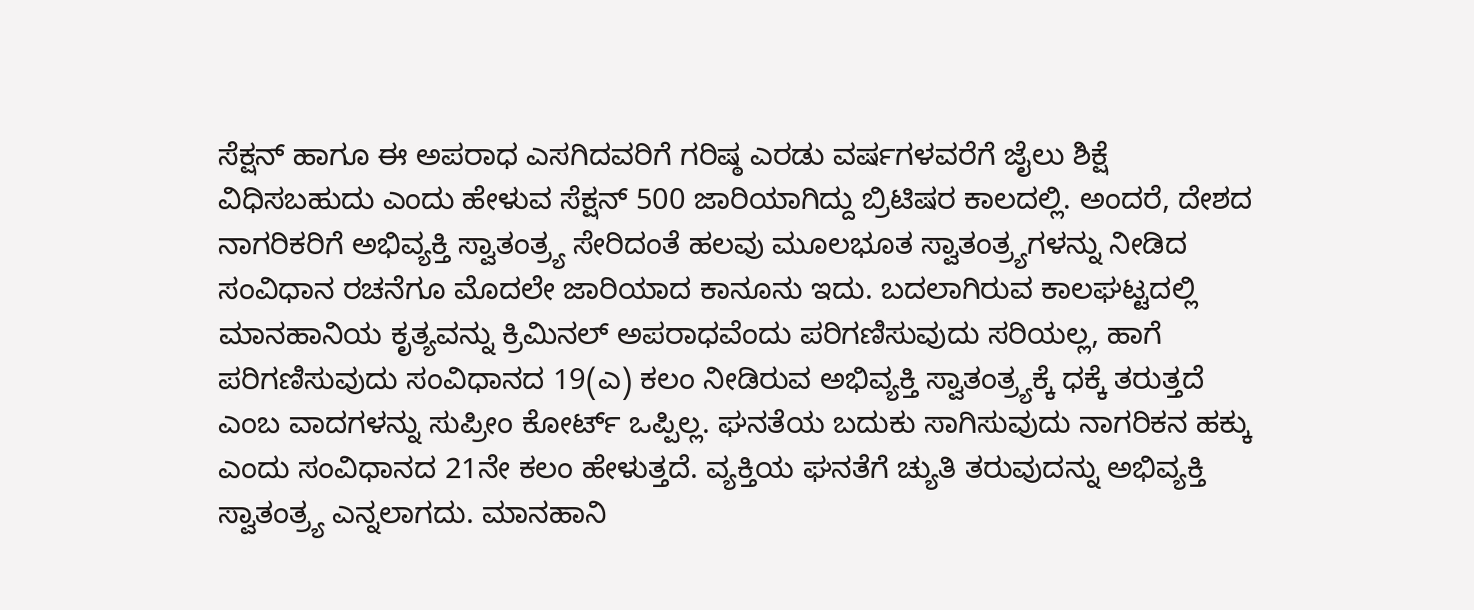ಸೆಕ್ಷನ್‌ ಹಾಗೂ ಈ ಅಪರಾಧ ಎಸಗಿದವರಿಗೆ ಗರಿಷ್ಠ ಎರಡು ವರ್ಷಗಳವರೆಗೆ ಜೈಲು ಶಿಕ್ಷೆ ವಿಧಿಸಬಹುದು ಎಂದು ಹೇಳುವ ಸೆಕ್ಷನ್ 500 ಜಾರಿಯಾಗಿದ್ದು ಬ್ರಿಟಿಷರ ಕಾಲದಲ್ಲಿ. ಅಂದರೆ, ದೇಶದ ನಾಗರಿಕರಿಗೆ ಅಭಿವ್ಯಕ್ತಿ ಸ್ವಾತಂತ್ರ್ಯ ಸೇರಿದಂತೆ ಹಲವು ಮೂಲಭೂತ ಸ್ವಾತಂತ್ರ್ಯಗಳನ್ನು ನೀಡಿದ ಸಂವಿಧಾನ ರಚನೆಗೂ ಮೊದಲೇ ಜಾರಿಯಾದ ಕಾನೂನು ಇದು. ಬದಲಾಗಿರುವ ಕಾಲಘಟ್ಟದಲ್ಲಿ ಮಾನಹಾನಿಯ ಕೃತ್ಯವನ್ನು ಕ್ರಿಮಿನಲ್‌ ಅಪರಾಧವೆಂದು ಪರಿಗಣಿಸುವುದು ಸರಿಯಲ್ಲ, ಹಾಗೆ ಪರಿಗಣಿಸುವುದು ಸಂವಿಧಾನದ 19(ಎ) ಕಲಂ ನೀಡಿರುವ ಅಭಿವ್ಯಕ್ತಿ ಸ್ವಾತಂತ್ರ್ಯಕ್ಕೆ ಧಕ್ಕೆ ತರುತ್ತದೆ ಎಂಬ ವಾದಗಳನ್ನು ಸುಪ್ರೀಂ ಕೋರ್ಟ್‌ ಒಪ್ಪಿಲ್ಲ. ಘನತೆಯ ಬದುಕು ಸಾಗಿಸುವುದು ನಾಗರಿಕನ ಹಕ್ಕು ಎಂದು ಸಂವಿಧಾನದ 21ನೇ ಕಲಂ ಹೇಳುತ್ತದೆ. ವ್ಯಕ್ತಿಯ ಘನತೆಗೆ ಚ್ಯುತಿ ತರುವುದನ್ನು ಅಭಿವ್ಯಕ್ತಿ ಸ್ವಾತಂತ್ರ್ಯ ಎನ್ನಲಾಗದು. ಮಾನಹಾನಿ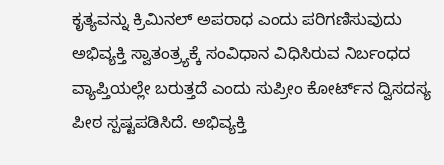ಕೃತ್ಯವನ್ನು ಕ್ರಿಮಿನಲ್‌ ಅಪರಾಧ ಎಂದು ಪರಿಗಣಿಸುವುದು ಅಭಿವ್ಯಕ್ತಿ ಸ್ವಾತಂತ್ರ್ಯಕ್ಕೆ ಸಂವಿಧಾನ ವಿಧಿಸಿರುವ ನಿರ್ಬಂಧದ ವ್ಯಾಪ್ತಿಯಲ್ಲೇ ಬರುತ್ತದೆ ಎಂದು ಸುಪ್ರೀಂ ಕೋರ್ಟ್‌ನ ದ್ವಿಸದಸ್ಯ ಪೀಠ ಸ್ಪಷ್ಟಪಡಿಸಿದೆ. ಅಭಿವ್ಯಕ್ತಿ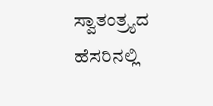ಸ್ವಾತಂತ್ರ್ಯದ ಹೆಸರಿನಲ್ಲಿ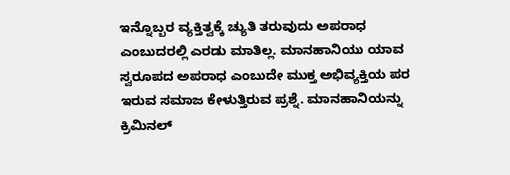ಇನ್ನೊಬ್ಬರ ವ್ಯಕ್ತಿತ್ವಕ್ಕೆ ಚ್ಯುತಿ ತರುವುದು ಅಪರಾಧ ಎಂಬುದರಲ್ಲಿ ಎರಡು ಮಾತಿಲ್ಲ. ಮಾನಹಾನಿಯು ಯಾವ ಸ್ವರೂಪದ ಅಪರಾಧ ಎಂಬುದೇ ಮುಕ್ತ ಅಭಿವ್ಯಕ್ತಿಯ ಪರ ಇರುವ ಸಮಾಜ ಕೇಳುತ್ತಿರುವ ಪ್ರಶ್ನೆ. ಮಾನಹಾನಿಯನ್ನು ಕ್ರಿಮಿನಲ್‌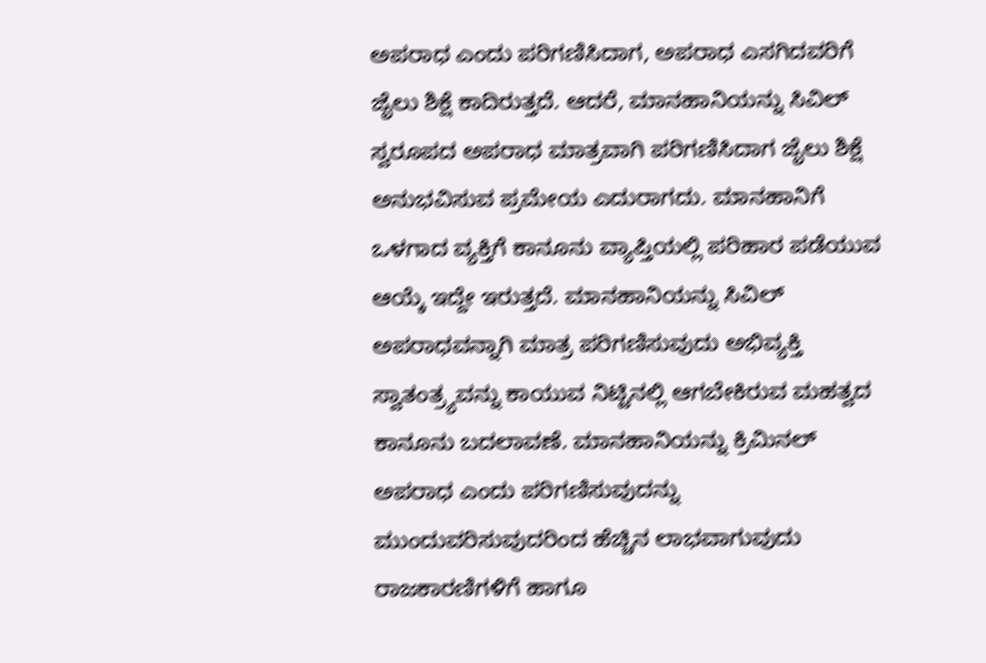ಅಪರಾಧ ಎಂದು ಪರಿಗಣಿಸಿದಾಗ, ಅಪರಾಧ ಎಸಗಿದವರಿಗೆ ಜೈಲು ಶಿಕ್ಷೆ ಕಾದಿರುತ್ತದೆ. ಆದರೆ, ಮಾನಹಾನಿಯನ್ನು ಸಿವಿಲ್‌ ಸ್ವರೂಪದ ಅಪರಾಧ ಮಾತ್ರವಾಗಿ ಪರಿಗಣಿಸಿದಾಗ ಜೈಲು ಶಿಕ್ಷೆ ಅನುಭವಿಸುವ ಪ್ರಮೇಯ ಎದುರಾಗದು. ಮಾನಹಾನಿಗೆ ಒಳಗಾದ ವ್ಯಕ್ತಿಗೆ ಕಾನೂನು ವ್ಯಾಪ್ತಿಯಲ್ಲಿ ಪರಿಹಾರ ಪಡೆಯುವ ಆಯ್ಕೆ ಇದ್ದೇ ಇರುತ್ತದೆ. ಮಾನಹಾನಿಯನ್ನು ಸಿವಿಲ್‌ ಅಪರಾಧವನ್ನಾಗಿ ಮಾತ್ರ ಪರಿಗಣಿಸುವುದು ಅಭಿವ್ಯಕ್ತಿ ಸ್ವಾತಂತ್ರ್ಯವನ್ನು ಕಾಯುವ ನಿಟ್ಟಿನಲ್ಲಿ ಆಗಬೇಕಿರುವ ಮಹತ್ವದ ಕಾನೂನು ಬದಲಾವಣೆ. ಮಾನಹಾನಿಯನ್ನು ಕ್ರಿಮಿನಲ್ ಅಪರಾಧ ಎಂದು ಪರಿಗಣಿಸುವುದನ್ನು ಮುಂದುವರಿಸುವುದರಿಂದ ಹೆಚ್ಚಿನ ಲಾಭವಾಗುವುದು ರಾಜಕಾರಣಿಗಳಿಗೆ ಹಾಗೂ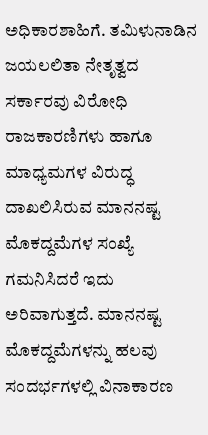ಅಧಿಕಾರಶಾಹಿಗೆ. ತಮಿಳುನಾಡಿನ ಜಯಲಲಿತಾ ನೇತೃತ್ವದ ಸರ್ಕಾರವು ವಿರೋಧಿ ರಾಜಕಾರಣಿಗಳು ಹಾಗೂ ಮಾಧ್ಯಮಗಳ ವಿರುದ್ಧ ದಾಖಲಿಸಿರುವ ಮಾನನಷ್ಟ ಮೊಕದ್ದಮೆಗಳ ಸಂಖ್ಯೆ ಗಮನಿಸಿದರೆ ಇದು ಅರಿವಾಗುತ್ತದೆ. ಮಾನನಷ್ಟ ಮೊಕದ್ದಮೆಗಳನ್ನು ಹಲವು ಸಂದರ್ಭಗಳಲ್ಲಿ ವಿನಾಕಾರಣ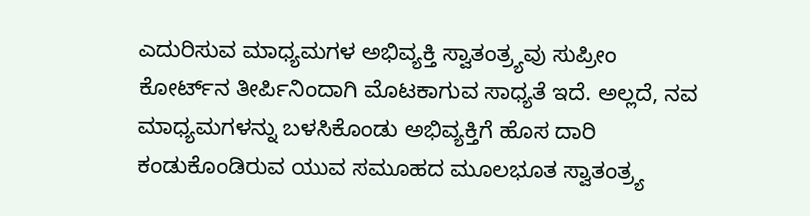ಎದುರಿಸುವ ಮಾಧ್ಯಮಗಳ ಅಭಿವ್ಯಕ್ತಿ ಸ್ವಾತಂತ್ರ್ಯವು ಸುಪ್ರೀಂ ಕೋರ್ಟ್‌ನ ತೀರ್ಪಿನಿಂದಾಗಿ ಮೊಟಕಾಗುವ ಸಾಧ್ಯತೆ ಇದೆ. ಅಲ್ಲದೆ, ನವ ಮಾಧ್ಯಮಗಳನ್ನು ಬಳಸಿಕೊಂಡು ಅಭಿವ್ಯಕ್ತಿಗೆ ಹೊಸ ದಾರಿ ಕಂಡುಕೊಂಡಿರುವ ಯುವ ಸಮೂಹದ ಮೂಲಭೂತ ಸ್ವಾತಂತ್ರ್ಯ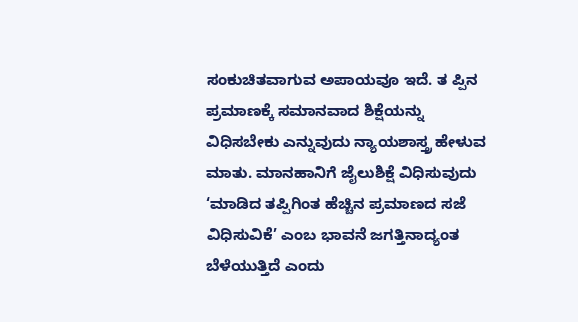ಸಂಕುಚಿತವಾಗುವ ಅಪಾಯವೂ ಇದೆ. ತ ಪ್ಪಿನ ಪ್ರಮಾಣಕ್ಕೆ ಸಮಾನವಾದ ಶಿಕ್ಷೆಯನ್ನು ವಿಧಿಸಬೇಕು ಎನ್ನುವುದು ನ್ಯಾಯಶಾಸ್ತ್ರ ಹೇಳುವ ಮಾತು. ಮಾನಹಾನಿಗೆ ಜೈಲುಶಿಕ್ಷೆ ವಿಧಿಸುವುದು ‘ಮಾಡಿದ ತಪ್ಪಿಗಿಂತ ಹೆಚ್ಚಿನ ಪ್ರಮಾಣದ ಸಜೆ ವಿಧಿಸುವಿಕೆ’ ಎಂಬ ಭಾವನೆ ಜಗತ್ತಿನಾದ್ಯಂತ ಬೆಳೆಯುತ್ತಿದೆ ಎಂದು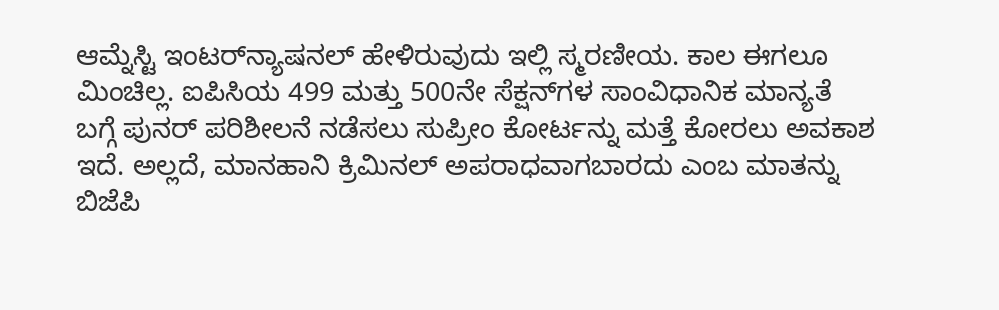ಆಮ್ನೆಸ್ಟಿ ಇಂಟರ್‌ನ್ಯಾಷನಲ್‌ ಹೇಳಿರುವುದು ಇಲ್ಲಿ ಸ್ಮರಣೀಯ. ಕಾಲ ಈಗಲೂ ಮಿಂಚಿಲ್ಲ. ಐಪಿಸಿಯ 499 ಮತ್ತು 500ನೇ ಸೆಕ್ಷನ್‌ಗಳ ಸಾಂವಿಧಾನಿಕ ಮಾನ್ಯತೆ ಬಗ್ಗೆ ಪುನರ್‌ ಪರಿಶೀಲನೆ ನಡೆಸಲು ಸುಪ್ರೀಂ ಕೋರ್ಟನ್ನು ಮತ್ತೆ ಕೋರಲು ಅವಕಾಶ ಇದೆ. ಅಲ್ಲದೆ, ಮಾನಹಾನಿ ಕ್ರಿಮಿನಲ್‌ ಅಪರಾಧವಾಗಬಾರದು ಎಂಬ ಮಾತನ್ನು ಬಿಜೆಪಿ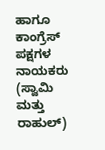ಹಾಗೂ ಕಾಂಗ್ರೆಸ್‌ ಪಕ್ಷಗಳ ನಾಯಕರು (ಸ್ವಾಮಿ ಮತ್ತು ರಾಹುಲ್)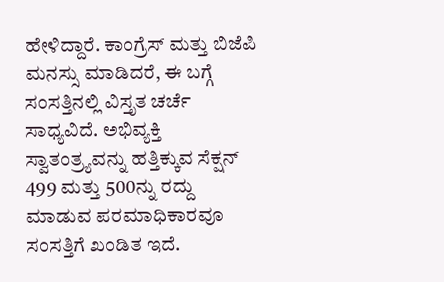ಹೇಳಿದ್ದಾರೆ. ಕಾಂಗ್ರೆಸ್ ಮತ್ತು ಬಿಜೆಪಿ ಮನಸ್ಸು ಮಾಡಿದರೆ, ಈ ಬಗ್ಗೆ ಸಂಸತ್ತಿನಲ್ಲಿ ವಿಸ್ತೃತ ಚರ್ಚೆ ಸಾಧ್ಯವಿದೆ. ಅಭಿವ್ಯಕ್ತಿ ಸ್ವಾತಂತ್ರ್ಯವನ್ನು ಹತ್ತಿಕ್ಕುವ ಸೆಕ್ಷನ್ 499 ಮತ್ತು 500ನ್ನು ರದ್ದು ಮಾಡುವ ಪರಮಾಧಿಕಾರವೂ ಸಂಸತ್ತಿಗೆ ಖಂಡಿತ ಇದೆ.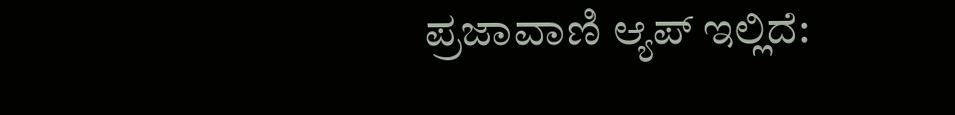ಪ್ರಜಾವಾಣಿ ಆ್ಯಪ್ ಇಲ್ಲಿದೆ: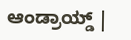ಆಂಡ್ರಾಯ್ಡ್ |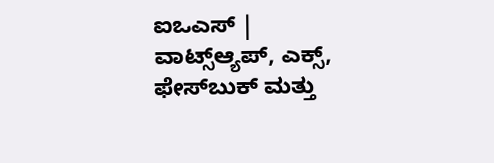ಐಒಎಸ್ | ವಾಟ್ಸ್ಆ್ಯಪ್, ಎಕ್ಸ್, ಫೇಸ್‌ಬುಕ್ ಮತ್ತು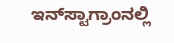ಇನ್‌ಸ್ಟಾಗ್ರಾಂನಲ್ಲಿ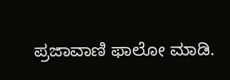ಪ್ರಜಾವಾಣಿ ಫಾಲೋ ಮಾಡಿ.